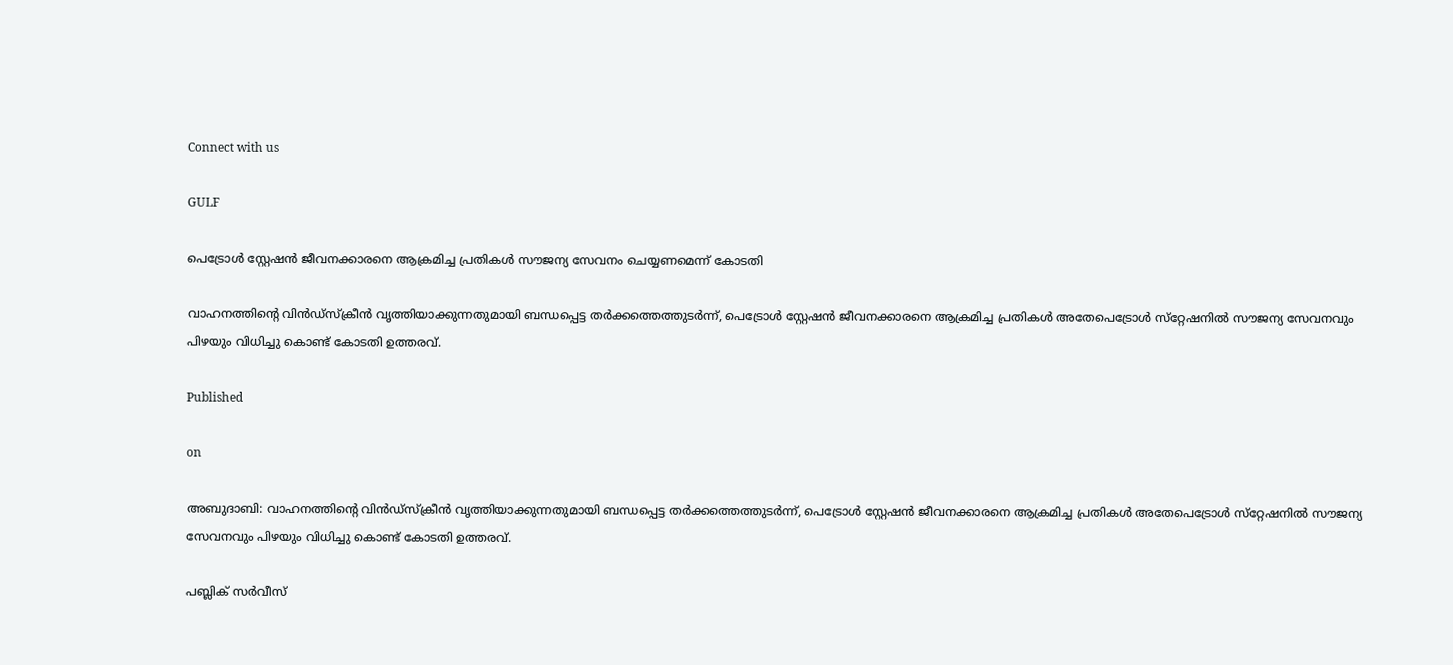Connect with us

GULF

പെട്രോള്‍ സ്റ്റേഷന്‍ ജീവനക്കാരനെ ആക്രമിച്ച പ്രതികള്‍ സൗജന്യ സേവനം ചെയ്യണമെന്ന് കോടതി

വാഹനത്തിന്റെ വിന്‍ഡ്സ്‌ക്രീന്‍ വൃത്തിയാക്കുന്നതുമായി ബന്ധപ്പെട്ട തര്‍ക്കത്തെത്തുടര്‍ന്ന്, പെട്രോള്‍ സ്റ്റേഷന്‍ ജീവനക്കാരനെ ആക്രമിച്ച പ്രതികള്‍ അതേപെട്രോള്‍ സ്‌റ്റേഷനില്‍ സൗജന്യ സേവനവും പിഴയും വിധിച്ചു കൊണ്ട് കോടതി ഉത്തരവ്.

Published

on

അബുദാബി: വാഹനത്തിന്റെ വിന്‍ഡ്സ്‌ക്രീന്‍ വൃത്തിയാക്കുന്നതുമായി ബന്ധപ്പെട്ട തര്‍ക്കത്തെത്തുടര്‍ന്ന്, പെട്രോള്‍ സ്റ്റേഷന്‍ ജീവനക്കാരനെ ആക്രമിച്ച പ്രതികള്‍ അതേപെട്രോള്‍ സ്‌റ്റേഷനില്‍ സൗജന്യ സേവനവും പിഴയും വിധിച്ചു കൊണ്ട് കോടതി ഉത്തരവ്.

പബ്ലിക് സര്‍വീസ്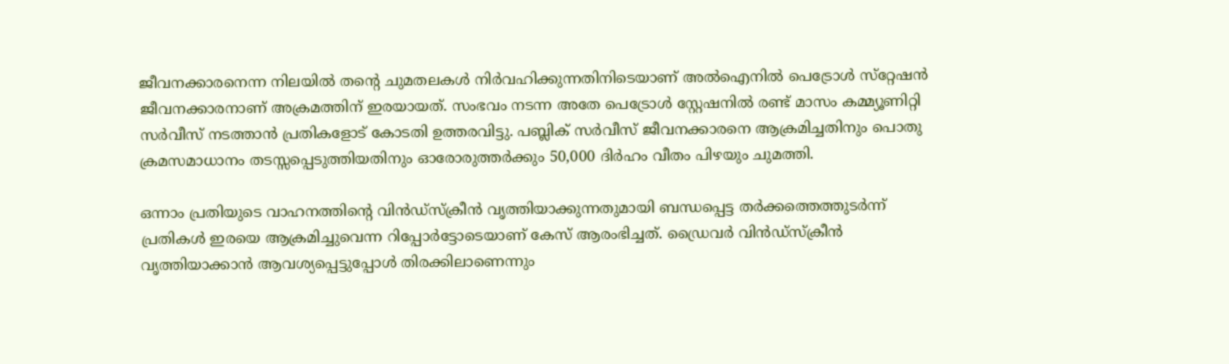ജീവനക്കാരനെന്ന നിലയില്‍ തന്റെ ചുമതലകള്‍ നിര്‍വഹിക്കുന്നതിനിടെയാണ് അല്‍ഐനില്‍ പെട്രോള്‍ സ്‌റ്റേഷന്‍ ജീവനക്കാരനാണ് അക്രമത്തിന് ഇരയായത്. സംഭവം നടന്ന അതേ പെട്രോള്‍ സ്റ്റേഷനില്‍ രണ്ട് മാസം കമ്മ്യൂണിറ്റി സര്‍വീസ് നടത്താന്‍ പ്രതികളോട് കോടതി ഉത്തരവിട്ടു. പബ്ലിക് സര്‍വീസ് ജീവനക്കാരനെ ആക്രമിച്ചതിനും പൊതു ക്രമസമാധാനം തടസ്സപ്പെടുത്തിയതിനും ഓരോരുത്തര്‍ക്കും 50,000 ദിര്‍ഹം വീതം പിഴയും ചുമത്തി.

ഒന്നാം പ്രതിയുടെ വാഹനത്തിന്റെ വിന്‍ഡ്സ്‌ക്രീന്‍ വൃത്തിയാക്കുന്നതുമായി ബന്ധപ്പെട്ട തര്‍ക്കത്തെത്തുടര്‍ന്ന് പ്രതികള്‍ ഇരയെ ആക്രമിച്ചുവെന്ന റിപ്പോര്‍ട്ടോടെയാണ് കേസ് ആരംഭിച്ചത്. ഡ്രൈവര്‍ വിന്‍ഡ്സ്‌ക്രീന്‍ വൃത്തിയാക്കാന്‍ ആവശ്യപ്പെട്ടുപ്പോള്‍ തിരക്കിലാണെന്നും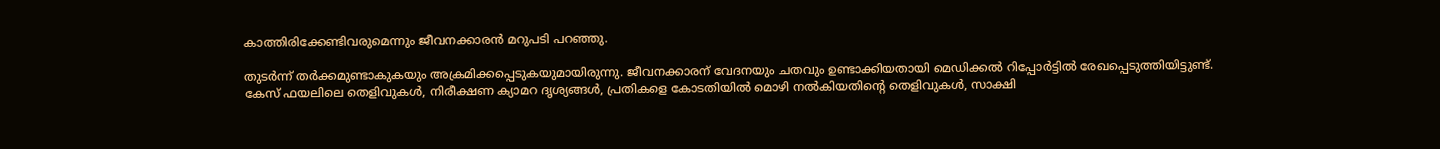കാത്തിരിക്കേണ്ടിവരുമെന്നും ജീവനക്കാരന്‍ മറുപടി പറഞ്ഞു.

തുടര്‍ന്ന് തര്‍ക്കമുണ്ടാകുകയും അക്രമിക്കപ്പെടുകയുമായിരുന്നു. ജീവനക്കാരന് വേദനയും ചതവും ഉണ്ടാക്കിയതായി മെഡിക്കല്‍ റിപ്പോര്‍ട്ടില്‍ രേഖപ്പെടുത്തിയിട്ടുണ്ട്.
കേസ് ഫയലിലെ തെളിവുകള്‍, നിരീക്ഷണ ക്യാമറ ദൃശ്യങ്ങള്‍, പ്രതികളെ കോടതിയില്‍ മൊഴി നല്‍കിയതിന്റെ തെളിവുകള്‍, സാക്ഷി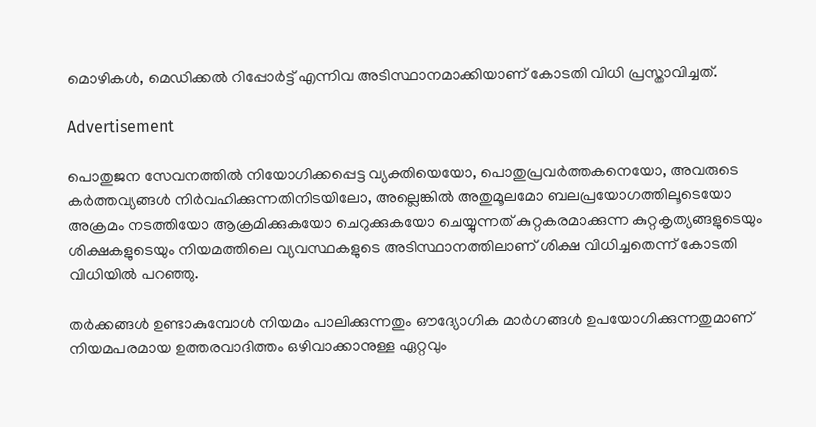മൊഴികള്‍, മെഡിക്കല്‍ റിപ്പോര്‍ട്ട് എന്നിവ അടിസ്ഥാനമാക്കിയാണ് കോടതി വിധി പ്രസ്താവിച്ചത്.

Advertisement

പൊതുജന സേവനത്തില്‍ നിയോഗിക്കപ്പെട്ട വ്യക്തിയെയോ, പൊതുപ്രവര്‍ത്തകനെയോ, അവരുടെ കര്‍ത്തവ്യങ്ങള്‍ നിര്‍വഹിക്കുന്നതിനിടയിലോ, അല്ലെങ്കില്‍ അതുമൂലമോ ബലപ്രയോഗത്തിലൂടെയോ അക്രമം നടത്തിയോ ആക്രമിക്കുകയോ ചെറുക്കുകയോ ചെയ്യുന്നത് കുറ്റകരമാക്കുന്ന കുറ്റകൃത്യങ്ങളുടെയും ശിക്ഷകളുടെയും നിയമത്തിലെ വ്യവസ്ഥകളുടെ അടിസ്ഥാനത്തിലാണ് ശിക്ഷ വിധിച്ചതെന്ന് കോടതി വിധിയില്‍ പറഞ്ഞു.

തര്‍ക്കങ്ങള്‍ ഉണ്ടാകുമ്പോള്‍ നിയമം പാലിക്കുന്നതും ഔദ്യോഗിക മാര്‍ഗങ്ങള്‍ ഉപയോഗിക്കുന്നതുമാണ് നിയമപരമായ ഉത്തരവാദിത്തം ഒഴിവാക്കാനുള്ള ഏറ്റവും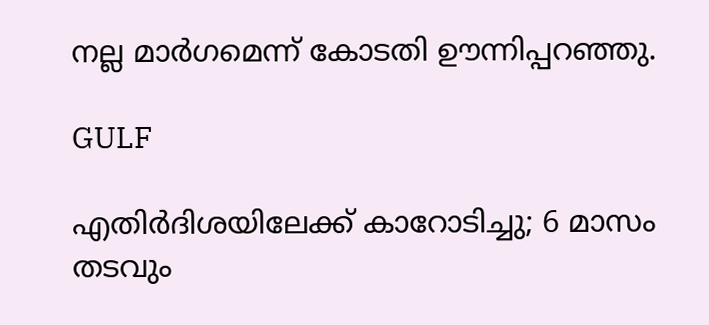നല്ല മാര്‍ഗമെന്ന് കോടതി ഊന്നിപ്പറഞ്ഞു.

GULF

എതിര്‍ദിശയിലേക്ക് കാറോടിച്ചു; 6 മാസം തടവും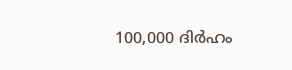100,000 ദിര്‍ഹം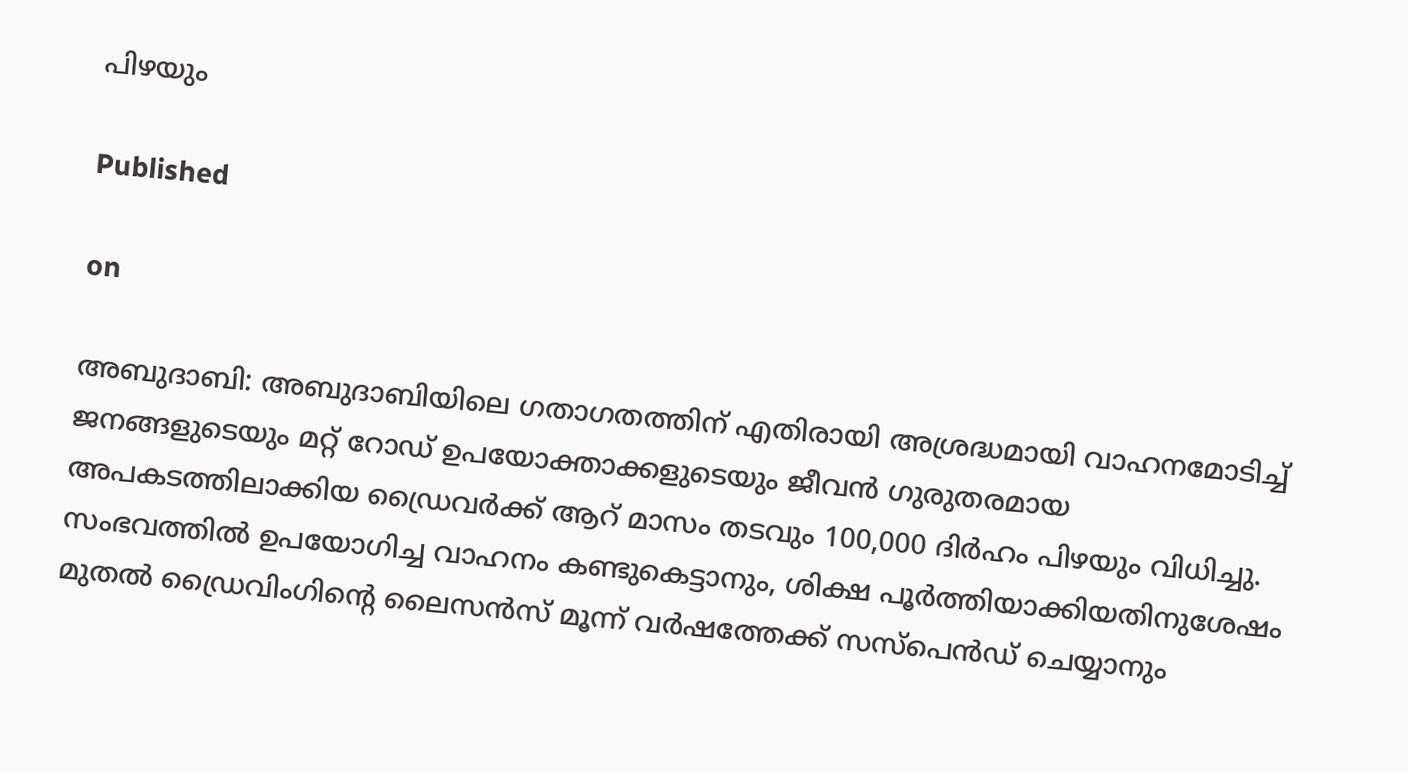പിഴയും

Published

on

അബുദാബി: അബുദാബിയിലെ ഗതാഗതത്തിന് എതിരായി അശ്രദ്ധമായി വാഹനമോടിച്ച് ജനങ്ങളുടെയും മറ്റ് റോഡ് ഉപയോക്താക്കളുടെയും ജീവന്‍ ഗുരുതരമായ അപകടത്തിലാക്കിയ ഡ്രൈവര്‍ക്ക് ആറ് മാസം തടവും 100,000 ദിര്‍ഹം പിഴയും വിധിച്ചു. സംഭവത്തില്‍ ഉപയോഗിച്ച വാഹനം കണ്ടുകെട്ടാനും, ശിക്ഷ പൂര്‍ത്തിയാക്കിയതിനുശേഷം മുതല്‍ ഡ്രൈവിംഗിന്റെ ലൈസന്‍സ് മൂന്ന് വര്‍ഷത്തേക്ക് സസ്‌പെന്‍ഡ് ചെയ്യാനും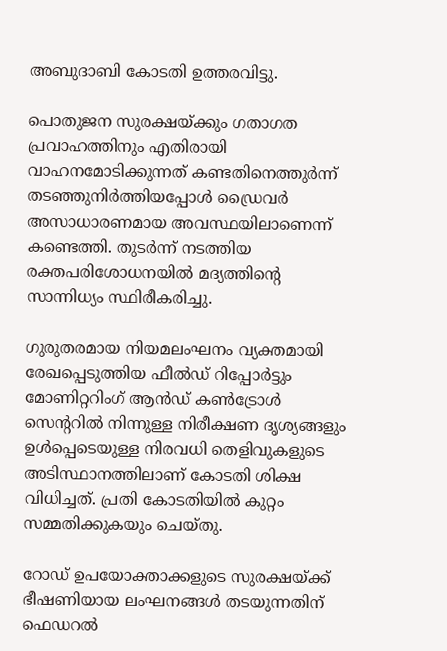അബുദാബി കോടതി ഉത്തരവിട്ടു.

പൊതുജന സുരക്ഷയ്ക്കും ഗതാഗത പ്രവാഹത്തിനും എതിരായി വാഹനമോടിക്കുന്നത് കണ്ടതിനെത്തുര്‍ന്ന് തടഞ്ഞുനിര്‍ത്തിയപ്പോള്‍ ഡ്രൈവര്‍ അസാധാരണമായ അവസ്ഥയിലാണെന്ന് കണ്ടെത്തി. തുടര്‍ന്ന് നടത്തിയ രക്തപരിശോധനയില്‍ മദ്യത്തിന്റെ സാന്നിധ്യം സ്ഥിരീകരിച്ചു.

ഗുരുതരമായ നിയമലംഘനം വ്യക്തമായി രേഖപ്പെടുത്തിയ ഫീല്‍ഡ് റിപ്പോര്‍ട്ടും മോണിറ്ററിംഗ് ആന്‍ഡ് കണ്‍ട്രോള്‍ സെന്ററില്‍ നിന്നുള്ള നിരീക്ഷണ ദൃശ്യങ്ങളും ഉള്‍പ്പെടെയുള്ള നിരവധി തെളിവുകളുടെ അടിസ്ഥാനത്തിലാണ് കോടതി ശിക്ഷ വിധിച്ചത്. പ്രതി കോടതിയില്‍ കുറ്റം സമ്മതിക്കുകയും ചെയ്തു.

റോഡ് ഉപയോക്താക്കളുടെ സുരക്ഷയ്ക്ക് ഭീഷണിയായ ലംഘനങ്ങള്‍ തടയുന്നതിന് ഫെഡറല്‍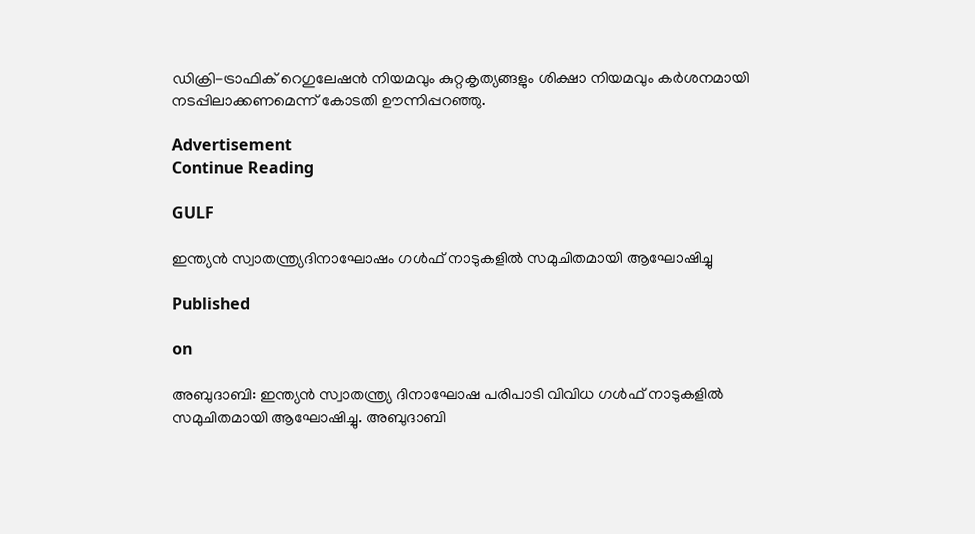ഡിക്രി-ട്രാഫിക് റെഗുലേഷന്‍ നിയമവും കുറ്റകൃത്യങ്ങളും ശിക്ഷാ നിയമവും കര്‍ശനമായി നടപ്പിലാക്കണമെന്ന് കോടതി ഊന്നിപ്പറഞ്ഞു.

Advertisement
Continue Reading

GULF

ഇന്ത്യന്‍ സ്വാതന്ത്ര്യദിനാഘോഷം ഗള്‍ഫ് നാടുകളില്‍ സമുചിതമായി ആഘോഷിച്ചു

Published

on

അബുദാബി: ഇന്ത്യന്‍ സ്വാതന്ത്ര്യ ദിനാഘോഷ പരിപാടി വിവിധ ഗള്‍ഫ് നാടുകളില്‍ സമുചിതമായി ആഘോഷിച്ചു. അബുദാബി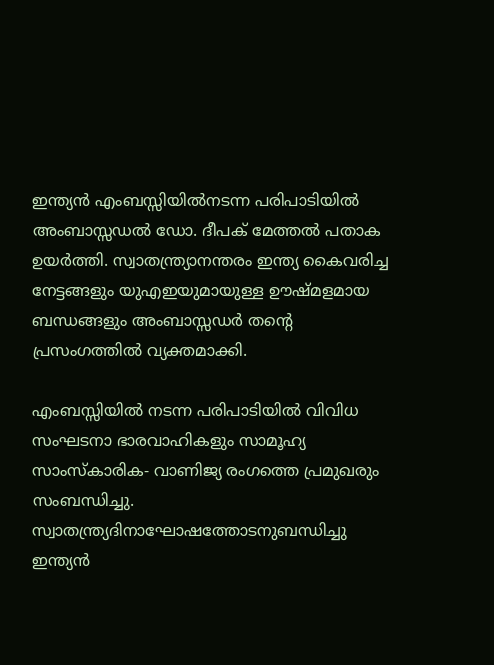ഇന്ത്യന്‍ എംബസ്സിയില്‍നടന്ന പരിപാടിയില്‍ അംബാസ്സഡല്‍ ഡോ. ദീപക് മേത്തല്‍ പതാക ഉയര്‍ത്തി. സ്വാതന്ത്ര്യാനന്തരം ഇന്ത്യ കൈവരിച്ച നേട്ടങ്ങളും യുഎഇയുമായുള്ള ഊഷ്മളമായ ബന്ധങ്ങളും അംബാസ്സഡര്‍ തന്റെ പ്രസംഗത്തില്‍ വ്യക്തമാക്കി.

എംബസ്സിയില്‍ നടന്ന പരിപാടിയില്‍ വിവിധ സംഘടനാ ഭാരവാഹികളും സാമൂഹ്യ സാംസ്‌കാരിക- വാണിജ്യ രംഗത്തെ പ്രമുഖരും സംബന്ധിച്ചു. സ്വാതന്ത്ര്യദിനാഘോഷത്തോടനുബന്ധിച്ചു ഇന്ത്യന്‍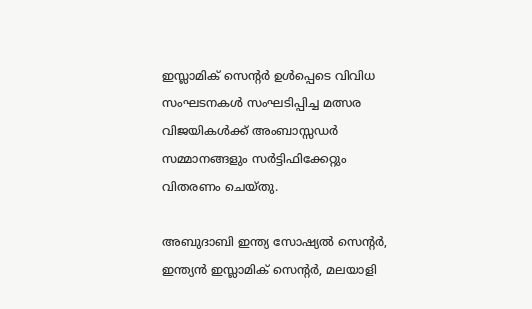ഇസ്ലാമിക് സെന്റര്‍ ഉള്‍പ്പെടെ വിവിധ സംഘടനകള്‍ സംഘടിപ്പിച്ച മത്സര വിജയികള്‍ക്ക് അംബാസ്സഡര്‍ സമ്മാനങ്ങളും സര്‍ട്ടിഫിക്കേറ്റും വിതരണം ചെയ്തു.

അബുദാബി ഇന്ത്യ സോഷ്യല്‍ സെന്റര്‍, ഇന്ത്യന്‍ ഇസ്ലാമിക് സെന്റര്‍, മലയാളി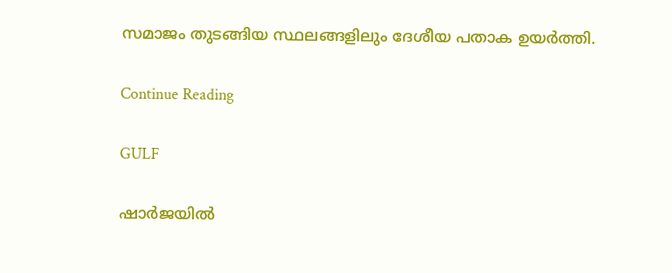സമാജം തുടങ്ങിയ സ്ഥലങ്ങളിലും ദേശീയ പതാക ഉയര്‍ത്തി.

Continue Reading

GULF

ഷാര്‍ജയില്‍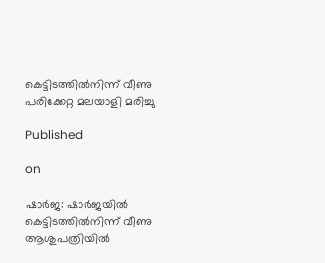കെട്ടിടത്തില്‍നിന്ന് വീണു പരിക്കേറ്റ മലയാളി മരിച്ചു

Published

on

ഷാര്‍ജ: ഷാര്‍ജയില്‍ കെട്ടിടത്തില്‍നിന്ന് വീണു ആശുപത്രിയില്‍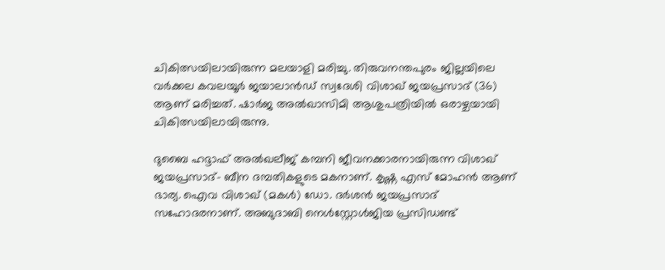ചികിത്സയിലായിരുന്ന മലയാളി മരിച്ചു. തിരുവനന്തപുരം ജില്ലയിലെ വര്‍ക്കല കവലയൂര്‍ ജയാലാന്‍ഡ് സ്വദേശി വിശാഖ് ജയപ്രസാദ് (36) ആണ് മരിച്ചത്. ഷാര്‍ജ അല്‍ഖാസിമി ആശുപത്രിയില്‍ ഒരാഴ്ചയായി ചികിത്സയിലായിരുന്നു.

ദുബൈ ഹദ്ദാഫ് അല്‍ഖലീജ് കമ്പനി ജീവനക്കാരനായിരുന്ന വിശാഖ് ജയപ്രസാദ്- ബീന ദമ്പതികളുടെ മകനാണ്. കൃഷ്ണ എസ് മോഹന്‍ ആണ് ഭാര്യ. ഐവ വിശാഖ് (മകള്‍) ഡോ. ദര്‍ശന്‍ ജയപ്രസാദ് സഹോദരനാണ്. അബുദാബി നെള്‍സ്റ്റോള്‍ജിയ പ്രസിഡണ്ട്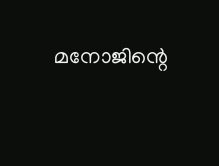മനോജിന്റെ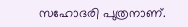സഹോദരി പുത്രനാണ്.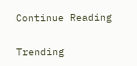Continue Reading

Trending